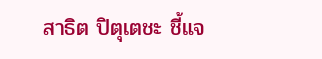สาธิต ปิตุเตชะ ชี้แจ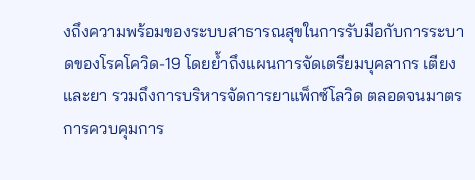งถึงความพร้อมของระบบสาธารณสุขในการรับมือกับการระบาดของโรคโควิด-19 โดยย้ำถึงแผนการจัดเตรียมบุคลากร เตียง และยา รวมถึงการบริหารจัดการยาแพ็กซ์โลวิด ตลอดจนมาตรการควบคุมการ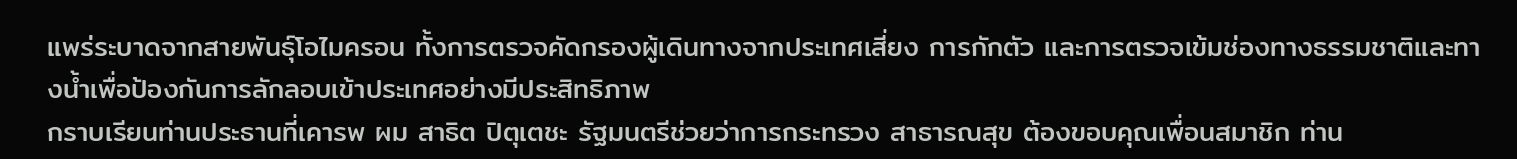แพร่ระบาดจากสายพันธุ์โอไมครอน ทั้งการตรวจคัดกรองผู้เดินทางจากประเทศเสี่ยง การกักตัว และการตรวจเข้มช่องทางธรรมชาติและทางน้ำเพื่อป้องกันการลักลอบเข้าประเทศอย่างมีประสิทธิภาพ
กราบเรียนท่านประธานที่เคารพ ผม สาธิต ปิตุเตชะ รัฐมนตรีช่วยว่าการกระทรวง สาธารณสุข ต้องขอบคุณเพื่อนสมาชิก ท่าน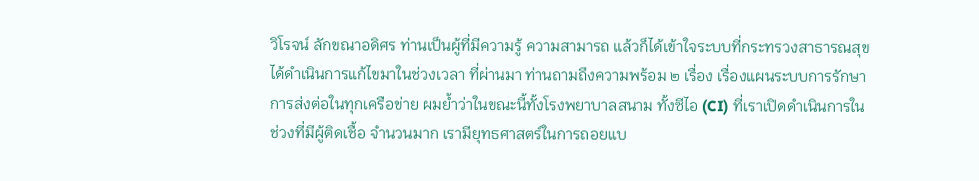วิโรจน์ ลักขณาอดิศร ท่านเป็นผู้ที่มีความรู้ ความสามารถ แล้วก็ได้เข้าใจระบบที่กระทรวงสาธารณสุขได้ดำเนินการแก้ไขมาในช่วงเวลา ที่ผ่านมา ท่านถามถึงความพร้อม ๒ เรื่อง เรื่องแผนระบบการรักษาการส่งต่อในทุกเครือข่าย ผมย้ำว่าในขณะนี้ทั้งโรงพยาบาลสนาม ทั้งซีไอ (CI) ที่เราเปิดดำเนินการในช่วงที่มีผู้ติดเชื้อ จำนวนมาก เรามียุทธศาสตร์ในการถอยแบ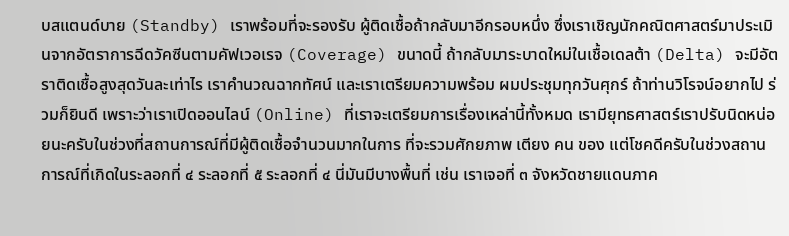บสแตนด์บาย (Standby) เราพร้อมที่จะรองรับ ผู้ติดเชื้อถ้ากลับมาอีกรอบหนึ่ง ซึ่งเราเชิญนักคณิตศาสตร์มาประเมินจากอัตราการฉีดวัคซีนตามคัฟเวอเรจ (Coverage) ขนาดนี้ ถ้ากลับมาระบาดใหม่ในเชื้อเดลต้า (Delta) จะมีอัตราติดเชื้อสูงสุดวันละเท่าไร เราคำนวณฉากทัศน์ และเราเตรียมความพร้อม ผมประชุมทุกวันศุกร์ ถ้าท่านวิโรจน์อยากไป ร่วมก็ยินดี เพราะว่าเราเปิดออนไลน์ (Online) ที่เราจะเตรียมการเรื่องเหล่านี้ทั้งหมด เรามียุทธศาสตร์เราปรับนิดหน่อยนะครับในช่วงที่สถานการณ์ที่มีผู้ติดเชื้อจำนวนมากในการ ที่จะรวมศักยภาพ เตียง คน ของ แต่โชคดีครับในช่วงสถานการณ์ที่เกิดในระลอกที่ ๔ ระลอกที่ ๕ ระลอกที่ ๔ นี่มันมีบางพื้นที่ เช่น เราเจอที่ ๓ จังหวัดชายแดนภาค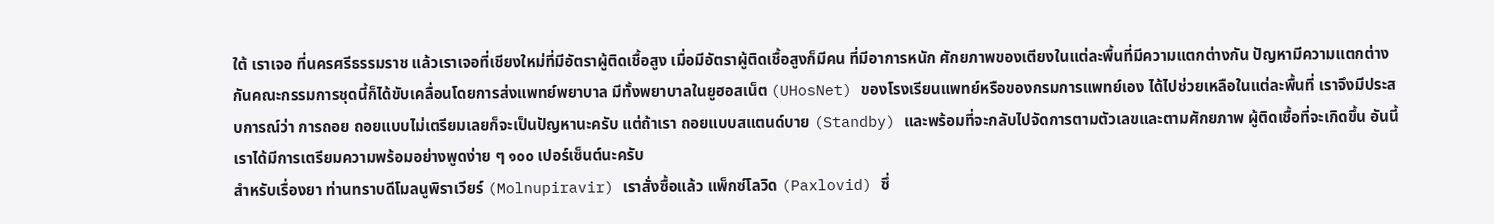ใต้ เราเจอ ที่นครศรีธรรมราช แล้วเราเจอที่เชียงใหม่ที่มีอัตราผู้ติดเชื้อสูง เมื่อมีอัตราผู้ติดเชื้อสูงก็มีคน ที่มีอาการหนัก ศักยภาพของเตียงในแต่ละพื้นที่มีความแตกต่างกัน ปัญหามีความแตกต่าง กันคณะกรรมการชุดนี้ก็ได้ขับเคลื่อนโดยการส่งแพทย์พยาบาล มีทั้งพยาบาลในยูฮอสเน็ต (UHosNet) ของโรงเรียนแพทย์หรือของกรมการแพทย์เอง ได้ไปช่วยเหลือในแต่ละพื้นที่ เราจึงมีประสบการณ์ว่า การถอย ถอยแบบไม่เตรียมเลยก็จะเป็นปัญหานะครับ แต่ถ้าเรา ถอยแบบสแตนด์บาย (Standby) และพร้อมที่จะกลับไปจัดการตามตัวเลขและตามศักยภาพ ผู้ติดเชื้อที่จะเกิดขึ้น อันนี้เราได้มีการเตรียมความพร้อมอย่างพูดง่าย ๆ ๑๐๐ เปอร์เซ็นต์นะครับ
สำหรับเรื่องยา ท่านทราบดีโมลนูพิราเวียร์ (Molnupiravir) เราสั่งซื้อแล้ว แพ็กซ์โลวิด (Paxlovid) ซึ่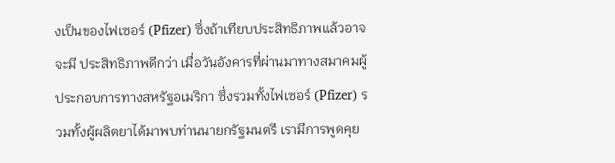งเป็นของไฟเซอร์ (Pfizer) ซึ่งถ้าเทียบประสิทธิภาพแล้วอาจจะมี ประสิทธิภาพดีกว่า เมื่อวันอังคารที่ผ่านมาทางสมาคมผู้ประกอบการทางสหรัฐอเมริกา ซึ่งรวมทั้งไฟเซอร์ (Pfizer) รวมทั้งผู้ผลิตยาได้มาพบท่านนายกรัฐมนตรี เรามีการพูดคุย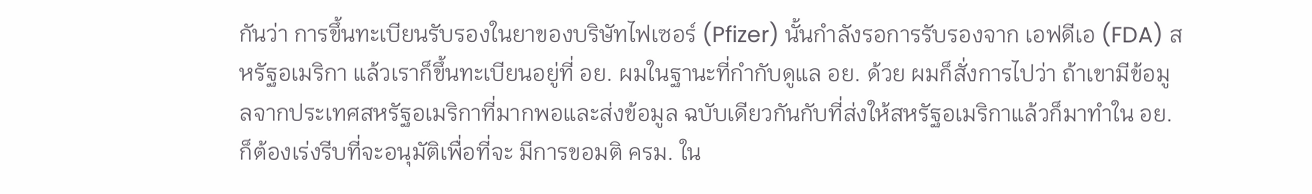กันว่า การขึ้นทะเบียนรับรองในยาของบริษัทไฟเซอร์ (Pfizer) นั้นกำลังรอการรับรองจาก เอฟดีเอ (FDA) สหรัฐอเมริกา แล้วเราก็ขึ้นทะเบียนอยู่ที่ อย. ผมในฐานะที่กำกับดูแล อย. ด้วย ผมก็สั่งการไปว่า ถ้าเขามีข้อมูลจากประเทศสหรัฐอเมริกาที่มากพอและส่งข้อมูล ฉบับเดียวกันกับที่ส่งให้สหรัฐอเมริกาแล้วก็มาทำใน อย. ก็ต้องเร่งรีบที่จะอนุมัติเพื่อที่จะ มีการขอมติ ครม. ใน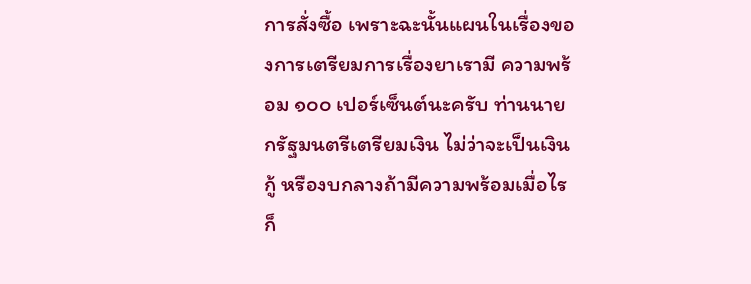การสั่งซื้อ เพราะฉะนั้นแผนในเรื่องของการเตรียมการเรื่องยาเรามี ความพร้อม ๑๐๐ เปอร์เซ็นต์นะครับ ท่านนายกรัฐมนตรีเตรียมเงิน ไม่ว่าจะเป็นเงินกู้ หรืองบกลางถ้ามีความพร้อมเมื่อไรก็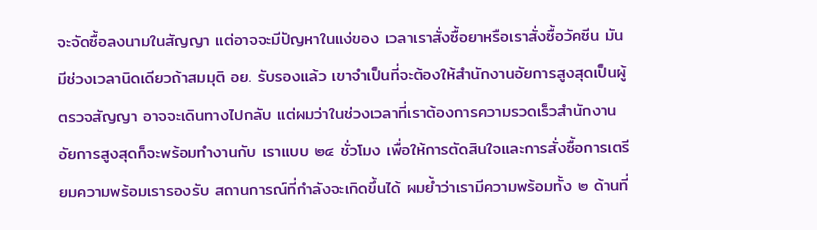จะจัดซื้อลงนามในสัญญา แต่อาจจะมีปัญหาในแง่ของ เวลาเราสั่งซื้อยาหรือเราสั่งซื้อวัคซีน มันมีช่วงเวลานิดเดียวถ้าสมมุติ อย. รับรองแล้ว เขาจำเป็นที่จะต้องให้สำนักงานอัยการสูงสุดเป็นผู้ตรวจสัญญา อาจจะเดินทางไปกลับ แต่ผมว่าในช่วงเวลาที่เราต้องการความรวดเร็วสำนักงานอัยการสูงสุดก็จะพร้อมทำงานกับ เราแบบ ๒๔ ชั่วโมง เพื่อให้การตัดสินใจและการสั่งซื้อการเตรียมความพร้อมเรารองรับ สถานการณ์ที่กำลังจะเกิดขึ้นได้ ผมย้ำว่าเรามีความพร้อมทั้ง ๒ ด้านที่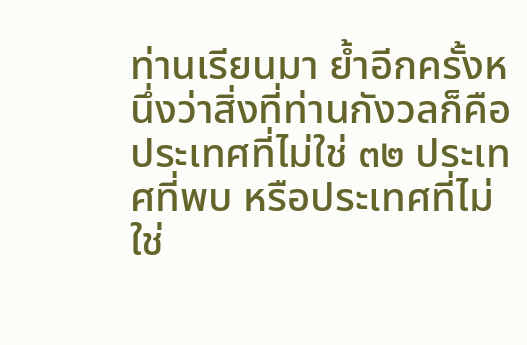ท่านเรียนมา ย้ำอีกครั้งหนึ่งว่าสิ่งที่ท่านกังวลก็คือประเทศที่ไม่ใช่ ๓๒ ประเทศที่พบ หรือประเทศที่ไม่ใช่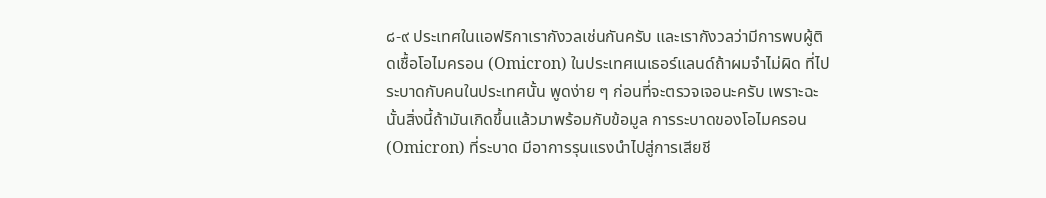๘-๙ ประเทศในแอฟริกาเรากังวลเช่นกันครับ และเรากังวลว่ามีการพบผู้ติดเชื้อโอไมครอน (Omicron) ในประเทศเนเธอร์แลนด์ถ้าผมจำไม่ผิด ที่ไประบาดกับคนในประเทศนั้น พูดง่าย ๆ ก่อนที่จะตรวจเจอนะครับ เพราะฉะนั้นสิ่งนี้ถ้ามันเกิดขึ้นแล้วมาพร้อมกับข้อมูล การระบาดของโอไมครอน (Omicron) ที่ระบาด มีอาการรุนแรงนำไปสู่การเสียชี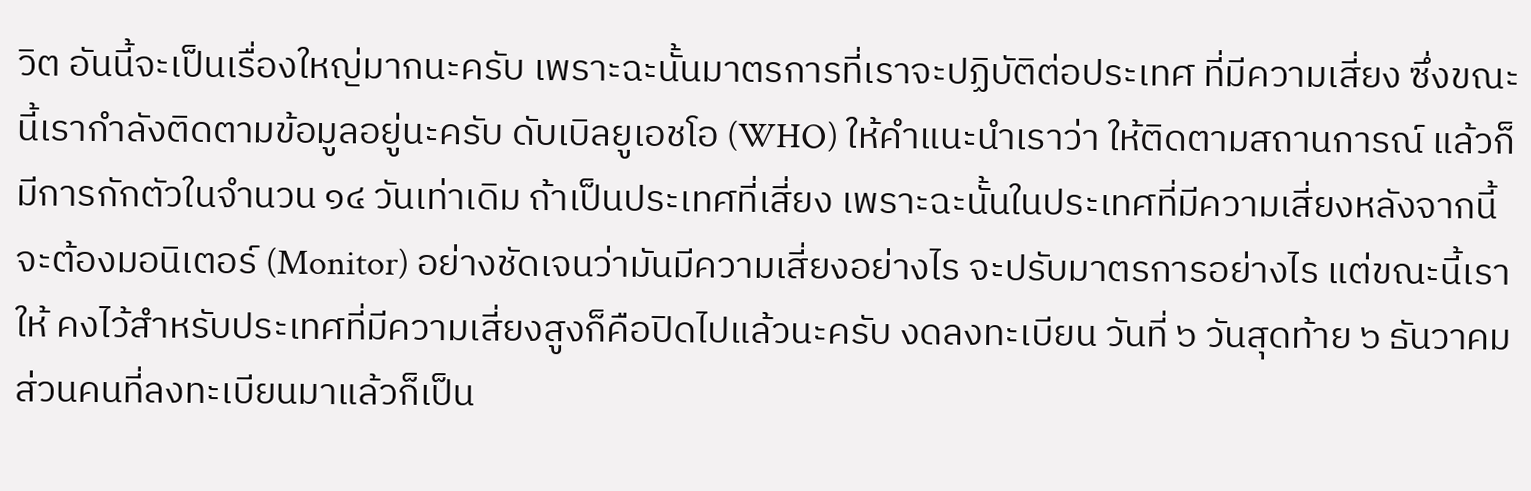วิต อันนี้จะเป็นเรื่องใหญ่มากนะครับ เพราะฉะนั้นมาตรการที่เราจะปฏิบัติต่อประเทศ ที่มีความเสี่ยง ซึ่งขณะนี้เรากำลังติดตามข้อมูลอยู่นะครับ ดับเบิลยูเอชโอ (WHO) ให้คำแนะนำเราว่า ให้ติดตามสถานการณ์ แล้วก็มีการกักตัวในจำนวน ๑๔ วันเท่าเดิม ถ้าเป็นประเทศที่เสี่ยง เพราะฉะนั้นในประเทศที่มีความเสี่ยงหลังจากนี้จะต้องมอนิเตอร์ (Monitor) อย่างชัดเจนว่ามันมีความเสี่ยงอย่างไร จะปรับมาตรการอย่างไร แต่ขณะนี้เราให้ คงไว้สำหรับประเทศที่มีความเสี่ยงสูงก็คือปิดไปแล้วนะครับ งดลงทะเบียน วันที่ ๖ วันสุดท้าย ๖ ธันวาคม ส่วนคนที่ลงทะเบียนมาแล้วก็เป็น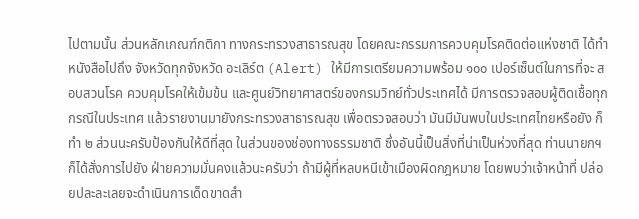ไปตามนั้น ส่วนหลักเกณฑ์กติกา ทางกระทรวงสาธารณสุข โดยคณะกรรมการควบคุมโรคติดต่อแห่งชาติ ได้ทำหนังสือไปถึง จังหวัดทุกจังหวัด อะเลิร์ต (Alert) ให้มีการเตรียมความพร้อม ๑๐๐ เปอร์เซ็นต์ในการที่จะ สอบสวนโรค ควบคุมโรคให้เข้มข้น และศูนย์วิทยาศาสตร์ของกรมวิทย์ทั่วประเทศได้ มีการตรวจสอบผู้ติดเชื้อทุกกรณีในประเทศ แล้วรายงานมายังกระทรวงสาธารณสุข เพื่อตรวจสอบว่า มันมีมันพบในประเทศไทยหรือยัง ก็ทำ ๒ ส่วนนะครับป้องกันให้ดีที่สุด ในส่วนของช่องทางธรรมชาติ ซึ่งอันนี้เป็นสิ่งที่น่าเป็นห่วงที่สุด ท่านนายกฯ ก็ได้สั่งการไปยัง ฝ่ายความมั่นคงแล้วนะครับว่า ถ้ามีผู้ที่หลบหนีเข้าเมืองผิดกฎหมาย โดยพบว่าเจ้าหน้าที่ ปล่อยปละละเลยจะดำเนินการเด็ดขาดสำ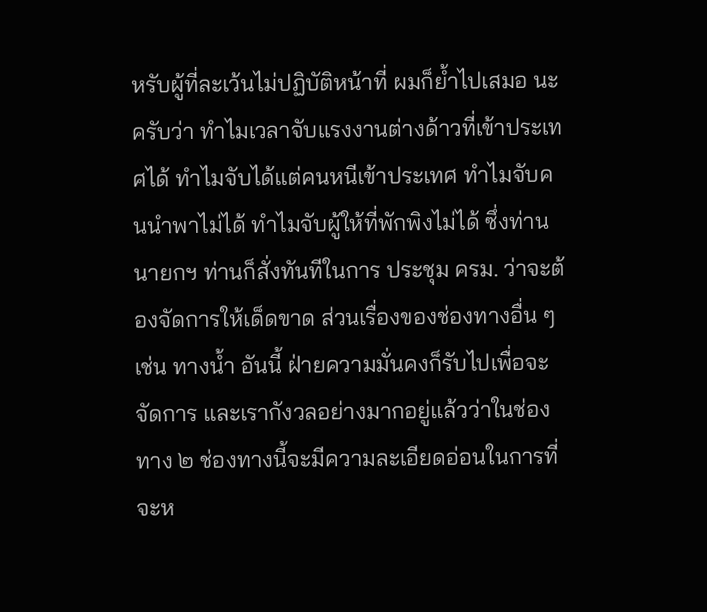หรับผู้ที่ละเว้นไม่ปฏิบัติหน้าที่ ผมก็ย้ำไปเสมอ นะครับว่า ทำไมเวลาจับแรงงานต่างด้าวที่เข้าประเทศได้ ทำไมจับได้แต่คนหนีเข้าประเทศ ทำไมจับคนนำพาไม่ได้ ทำไมจับผู้ให้ที่พักพิงไม่ได้ ซึ่งท่านนายกฯ ท่านก็สั่งทันทีในการ ประชุม ครม. ว่าจะต้องจัดการให้เด็ดขาด ส่วนเรื่องของช่องทางอื่น ๆ เช่น ทางน้ำ อันนี้ ฝ่ายความมั่นคงก็รับไปเพื่อจะจัดการ และเรากังวลอย่างมากอยู่แล้วว่าในช่องทาง ๒ ช่องทางนี้จะมีความละเอียดอ่อนในการที่จะห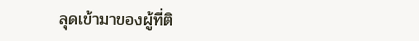ลุดเข้ามาของผู้ที่ติ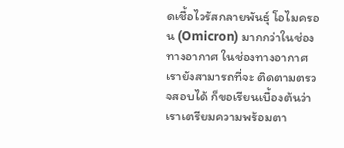ดเชื้อไวรัสกลายพันธุ์ โอไมครอน (Omicron) มากกว่าในช่องทางอากาศ ในช่องทางอากาศเรายังสามารถที่จะ ติดตามตรวจสอบได้ ก็ขอเรียนเบื้องต้นว่า เราเตรียมความพร้อมตา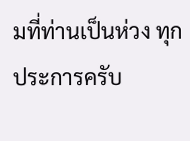มที่ท่านเป็นห่วง ทุกประการครับ